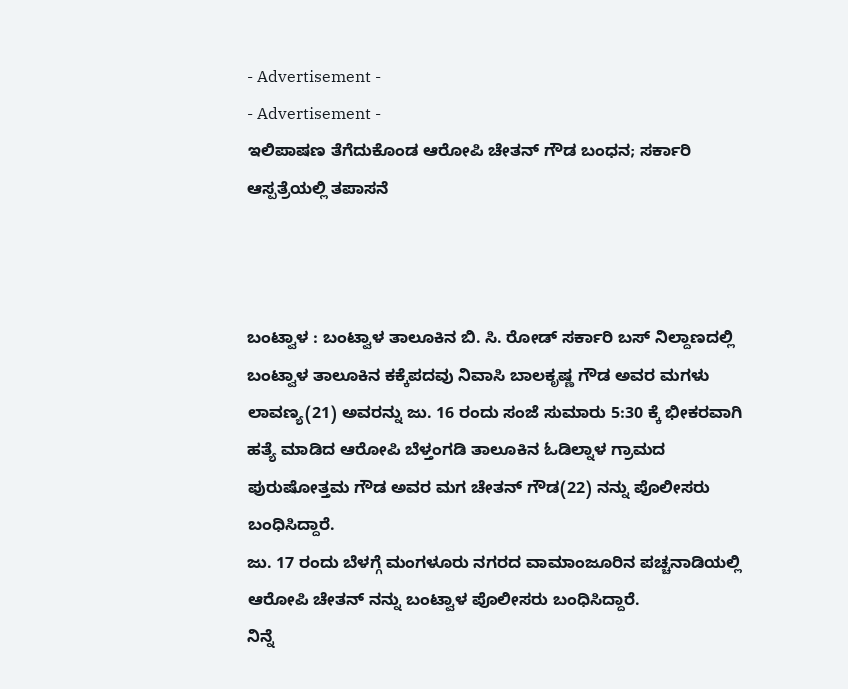- Advertisement -
- Advertisement -
ಇಲಿಪಾಷಣ ತೆಗೆದುಕೊಂಡ ಆರೋಪಿ ಚೇತನ್ ಗೌಡ ಬಂಧನ; ಸರ್ಕಾರಿ ಆಸ್ಪತ್ರೆಯಲ್ಲಿ ತಪಾಸನೆ



ಬಂಟ್ವಾಳ : ಬಂಟ್ವಾಳ ತಾಲೂಕಿನ ಬಿ. ಸಿ. ರೋಡ್ ಸರ್ಕಾರಿ ಬಸ್ ನಿಲ್ದಾಣದಲ್ಲಿ ಬಂಟ್ವಾಳ ತಾಲೂಕಿನ ಕಕ್ಕೆಪದವು ನಿವಾಸಿ ಬಾಲಕೃಷ್ಣ ಗೌಡ ಅವರ ಮಗಳು ಲಾವಣ್ಯ(21) ಅವರನ್ನು ಜು. 16 ರಂದು ಸಂಜೆ ಸುಮಾರು 5:30 ಕ್ಕೆ ಭೀಕರವಾಗಿ ಹತ್ಯೆ ಮಾಡಿದ ಆರೋಪಿ ಬೆಳ್ತಂಗಡಿ ತಾಲೂಕಿನ ಓಡಿಲ್ನಾಳ ಗ್ರಾಮದ ಪುರುಷೋತ್ತಮ ಗೌಡ ಅವರ ಮಗ ಚೇತನ್ ಗೌಡ(22) ನನ್ನು ಪೊಲೀಸರು ಬಂಧಿಸಿದ್ದಾರೆ.
ಜು. 17 ರಂದು ಬೆಳಗ್ಗೆ ಮಂಗಳೂರು ನಗರದ ವಾಮಾಂಜೂರಿನ ಪಚ್ಚನಾಡಿಯಲ್ಲಿ ಆರೋಪಿ ಚೇತನ್ ನನ್ನು ಬಂಟ್ವಾಳ ಪೊಲೀಸರು ಬಂಧಿಸಿದ್ದಾರೆ.
ನಿನ್ನೆ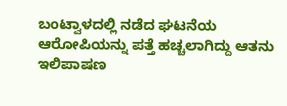ಬಂಟ್ವಾಳದಲ್ಲಿ ನಡೆದ ಘಟನೆಯ ಆರೋಪಿಯನ್ನು ಪತ್ತೆ ಹಚ್ಚಲಾಗಿದ್ದು ಆತನು ಇಲಿಪಾಷಣ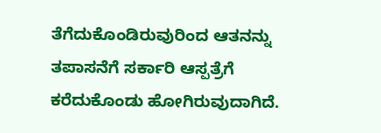ತೆಗೆದುಕೊಂಡಿರುವುರಿಂದ ಆತನನ್ನು ತಪಾಸನೆಗೆ ಸರ್ಕಾರಿ ಆಸ್ಪತ್ರೆಗೆ ಕರೆದುಕೊಂಡು ಹೋಗಿರುವುದಾಗಿದೆ.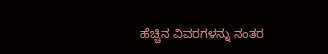ಹೆಚ್ಚಿನ ವಿವರಗಳನ್ನು ನಂತರ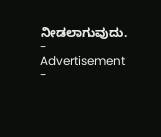ನೀಡಲಾಗುವುದು.
- Advertisement -